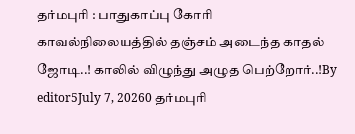தர்மபுரி : பாதுகாப்பு கோரி காவல்நிலையத்தில் தஞ்சம் அடைந்த காதல் ஜோடி..! காலில் விழுந்து அழுத பெற்றோர்..!By editor5July 7, 20260 தர்மபுரி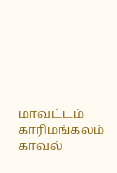மாவட்டம் காரிமங்கலம் காவல்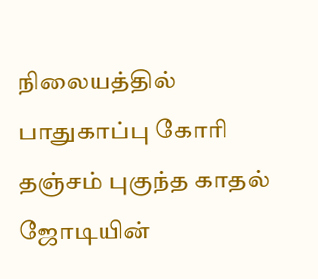நிலையத்தில் பாதுகாப்பு கோரி தஞ்சம் புகுந்த காதல் ஜோடியின்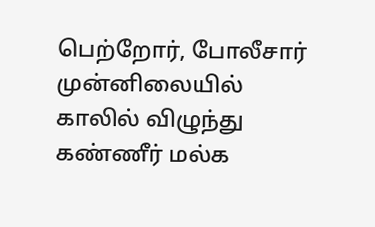பெற்றோர், போலீசார் முன்னிலையில் காலில் விழுந்து கண்ணீர் மல்க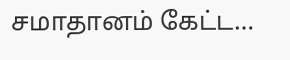சமாதானம் கேட்ட…